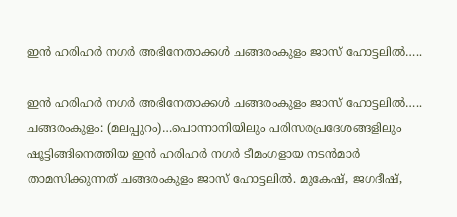ഇൻ ഹരിഹർ നഗർ അഭിനേതാക്കൾ ചങ്ങരംകുളം ജാസ് ഹോട്ടലിൽ…..

ഇൻ ഹരിഹർ നഗർ അഭിനേതാക്കൾ ചങ്ങരംകുളം ജാസ് ഹോട്ടലിൽ…..
ചങ്ങരംകുളം: (മലപ്പുറം)…പൊന്നാനിയിലും പരിസരപ്രദേശങ്ങളിലും ഷൂട്ടിങ്ങിനെത്തിയ ഇൻ ഹരിഹർ നഗർ ടീമംഗളായ നടൻമാർ താമസിക്കുന്നത് ചങ്ങരംകുളം ജാസ് ഹോട്ടലിൽ. മുകേഷ്, ജഗദീഷ്,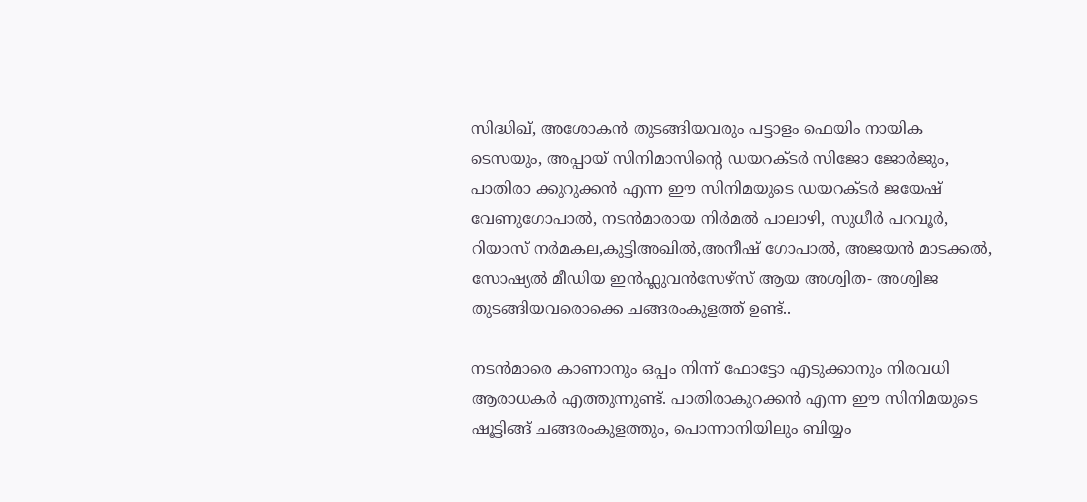സിദ്ധിഖ്, അശോകൻ തുടങ്ങിയവരും പട്ടാളം ഫെയിം നായിക ടെസയും, അപ്പായ് സിനിമാസിന്റെ ഡയറക്ടർ സിജോ ജോർജും, പാതിരാ ക്കുറുക്കൻ എന്ന ഈ സിനിമയുടെ ഡയറക്ടർ ജയേഷ് വേണുഗോപാൽ, നടൻമാരായ നിർമൽ പാലാഴി, സുധീർ പറവൂർ, റിയാസ് നർമകല,കുട്ടിഅഖിൽ,അനീഷ് ഗോപാൽ, അജയൻ മാടക്കൽ, സോഷ്യൽ മീഡിയ ഇൻഫ്ലുവൻസേഴ്സ് ആയ അശ്വിത- അശ്വിജ തുടങ്ങിയവരൊക്കെ ചങ്ങരംകുളത്ത് ഉണ്ട്..

നടൻമാരെ കാണാനും ഒപ്പം നിന്ന് ഫോട്ടോ എടുക്കാനും നിരവധി ആരാധകർ എത്തുന്നുണ്ട്. പാതിരാകുറക്കൻ എന്ന ഈ സിനിമയുടെ ഷൂട്ടിങ്ങ് ചങ്ങരംകുളത്തും, പൊന്നാനിയിലും ബിയ്യം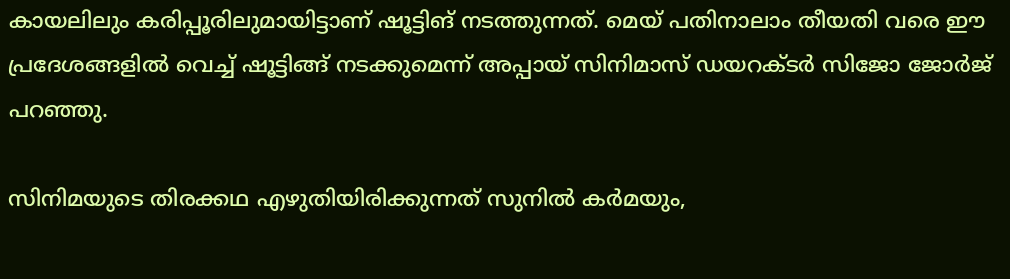കായലിലും കരിപ്പൂരിലുമായിട്ടാണ് ഷൂട്ടിങ് നടത്തുന്നത്. മെയ് പതിനാലാം തീയതി വരെ ഈ പ്രദേശങ്ങളിൽ വെച്ച് ഷൂട്ടിങ്ങ് നടക്കുമെന്ന് അപ്പായ് സിനിമാസ് ഡയറക്ടർ സിജോ ജോർജ് പറഞ്ഞു.

സിനിമയുടെ തിരക്കഥ എഴുതിയിരിക്കുന്നത് സുനിൽ കർമയും,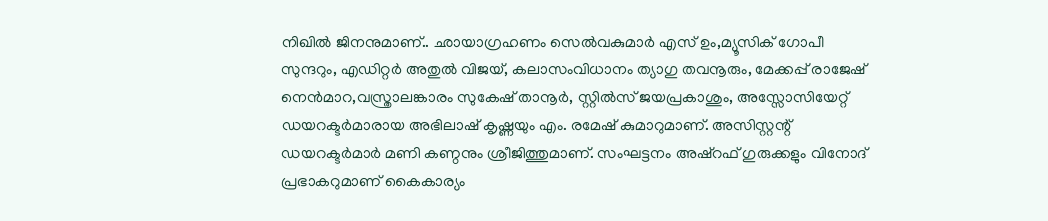നിഖിൽ ജിനനുമാണ്.. ഛായാഗ്രഹണം സെൽവകുമാർ എസ് ഉം,മ്യൂസിക് ഗോപീ സുന്ദറും, എഡിറ്റർ അതുൽ വിജയ്, കലാസംവിധാനം ത്യാഗു തവനൂരും, മേക്കപ്പ് രാജേഷ് നെൻമാറ,വസ്ത്രാലങ്കാരം സുകേഷ് താനൂർ, സ്റ്റിൽസ് ജയപ്രകാശും, അസ്സോസിയേറ്റ് ഡയറക്ടർമാരായ അഭിലാഷ് കൃഷ്ണയും എം. രമേഷ് കുമാറുമാണ്. അസിസ്റ്റന്റ് ഡയറക്ടർമാർ മണി കണ്ഠനും ശ്രീജിത്തുമാണ്. സംഘട്ടനം അഷ്റഫ് ഗുരുക്കളും വിനോദ് പ്രഭാകറുമാണ് കൈകാര്യം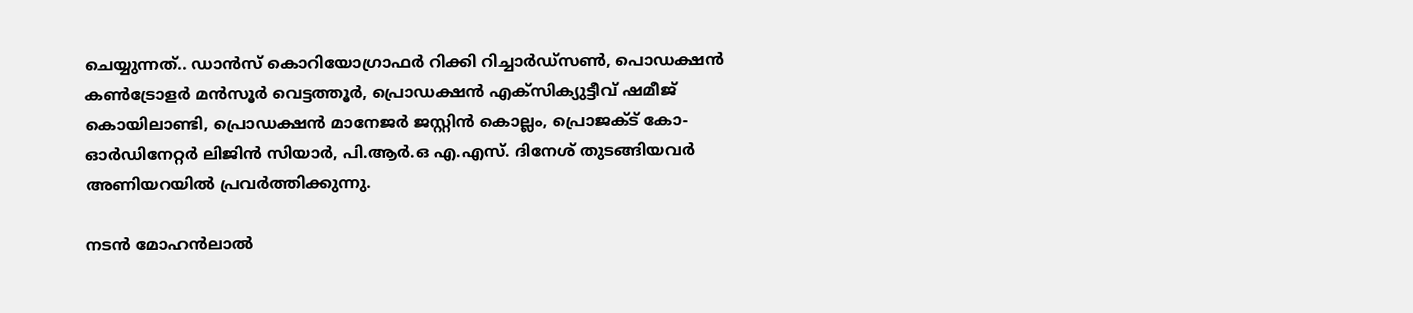ചെയ്യുന്നത്.. ഡാൻസ് കൊറിയോഗ്രാഫർ റിക്കി റിച്ചാർഡ്സൺ, പൊഡക്ഷൻ കൺട്രോളർ മൻസൂർ വെട്ടത്തൂർ, പ്രൊഡക്ഷൻ എക്സിക്യുട്ടീവ് ഷമീജ് കൊയിലാണ്ടി, പ്രൊഡക്ഷൻ മാനേജർ ജസ്റ്റിൻ കൊല്ലം, പ്രൊജക്ട് കോ-ഓർഡിനേറ്റർ ലിജിൻ സിയാർ, പി.ആർ.ഒ എ.എസ്. ദിനേശ് തുടങ്ങിയവർ അണിയറയിൽ പ്രവർത്തിക്കുന്നു.

നടൻ മോഹൻലാൽ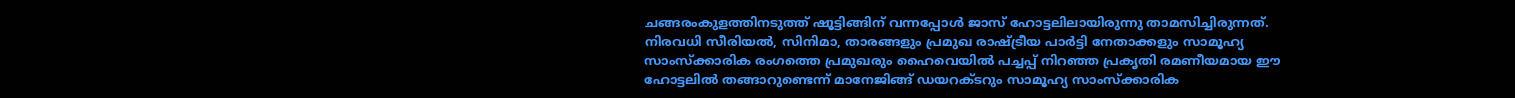ചങ്ങരംകുളത്തിനടുത്ത് ഷൂട്ടിങ്ങിന് വന്നപ്പോൾ ജാസ് ഹോട്ടലിലായിരുന്നു താമസിച്ചിരുന്നത്. നിരവധി സീരിയൽ, സിനിമാ, താരങ്ങളും പ്രമുഖ രാഷ്ട്രീയ പാർട്ടി നേതാക്കളും സാമൂഹ്യ സാംസ്ക്കാരിക രംഗത്തെ പ്രമുഖരും ഹൈവെയിൽ പച്ചപ്പ് നിറഞ്ഞ പ്രകൃതി രമണീയമായ ഈ ഹോട്ടലിൽ തങ്ങാറുണ്ടെന്ന് മാനേജിങ്ങ് ഡയറക്ടറും സാമൂഹ്യ സാംസ്ക്കാരിക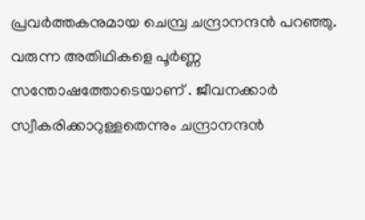പ്രവർത്തകനുമായ ചെമ്പ്ര ചന്ദ്രാനന്ദൻ പറഞ്ഞു. വരുന്ന അതിഥികളെ പൂർണ്ണ സന്തോഷത്തോടെയാണ് . ജീവനക്കാർ സ്വീകരിക്കാറുള്ളതെന്നും ചന്ദ്രാനന്ദൻ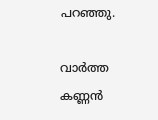പറഞ്ഞു.

വാർത്ത
കണ്ണൻ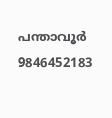പന്താവൂർ
9846452183